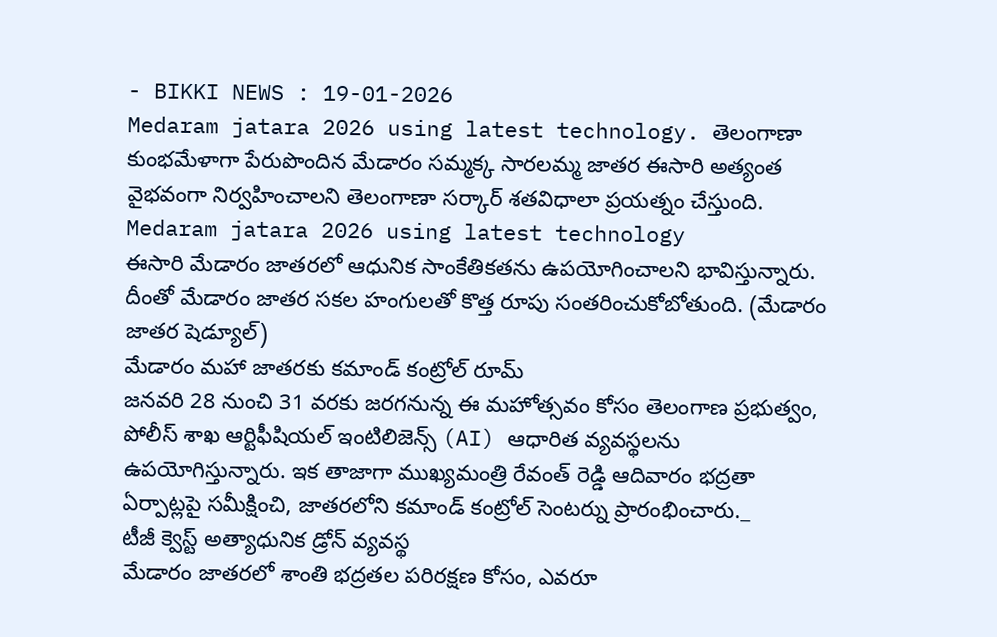- BIKKI NEWS : 19-01-2026
Medaram jatara 2026 using latest technology. తెలంగాణా కుంభమేళాగా పేరుపొందిన మేడారం సమ్మక్క సారలమ్మ జాతర ఈసారి అత్యంత వైభవంగా నిర్వహించాలని తెలంగాణా సర్కార్ శతవిధాలా ప్రయత్నం చేస్తుంది.
Medaram jatara 2026 using latest technology
ఈసారి మేడారం జాతరలో ఆధునిక సాంకేతికతను ఉపయోగించాలని భావిస్తున్నారు. దీంతో మేడారం జాతర సకల హంగులతో కొత్త రూపు సంతరించుకోబోతుంది. (మేడారం జాతర షెడ్యూల్)
మేడారం మహా జాతరకు కమాండ్ కంట్రోల్ రూమ్
జనవరి 28 నుంచి 31 వరకు జరగనున్న ఈ మహోత్సవం కోసం తెలంగాణ ప్రభుత్వం, పోలీస్ శాఖ ఆర్టిఫీషియల్ ఇంటిలిజెన్స్ (AI) ఆధారిత వ్యవస్థలను ఉపయోగిస్తున్నారు. ఇక తాజాగా ముఖ్యమంత్రి రేవంత్ రెడ్డి ఆదివారం భద్రతా ఏర్పాట్లపై సమీక్షించి, జాతరలోని కమాండ్ కంట్రోల్ సెంటర్ను ప్రారంభించారు._
టీజీ క్వెస్ట్ అత్యాధునిక డ్రోన్ వ్యవస్థ
మేడారం జాతరలో శాంతి భద్రతల పరిరక్షణ కోసం, ఎవరూ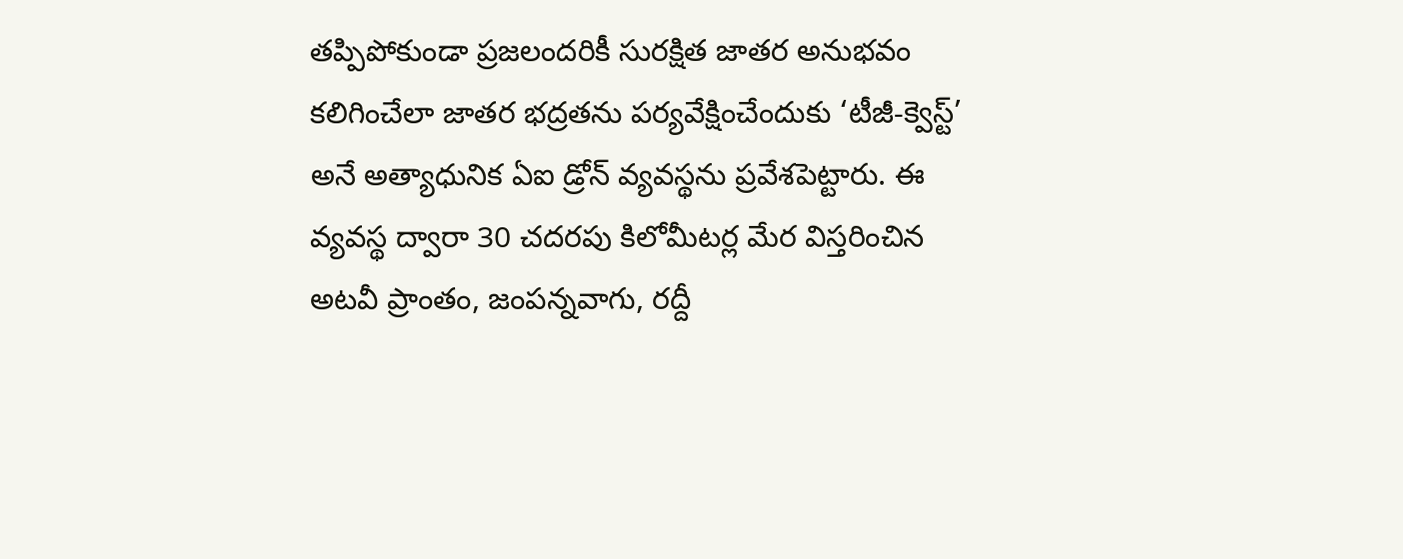తప్పిపోకుండా ప్రజలందరికీ సురక్షిత జాతర అనుభవం కలిగించేలా జాతర భద్రతను పర్యవేక్షించేందుకు ‘టీజీ-క్వెస్ట్’ అనే అత్యాధునిక ఏఐ డ్రోన్ వ్యవస్థను ప్రవేశపెట్టారు. ఈ వ్యవస్థ ద్వారా 30 చదరపు కిలోమీటర్ల మేర విస్తరించిన అటవీ ప్రాంతం, జంపన్నవాగు, రద్దీ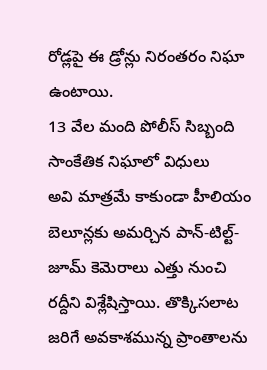రోడ్లపై ఈ డ్రోన్లు నిరంతరం నిఘా ఉంటాయి.
13 వేల మంది పోలీస్ సిబ్బంది సాంకేతిక నిఘాలో విధులు
అవి మాత్రమే కాకుండా హీలియం బెలూన్లకు అమర్చిన పాన్-టిల్ట్-జూమ్ కెమెరాలు ఎత్తు నుంచి రద్దీని విశ్లేషిస్తాయి. తొక్కిసలాట జరిగే అవకాశమున్న ప్రాంతాలను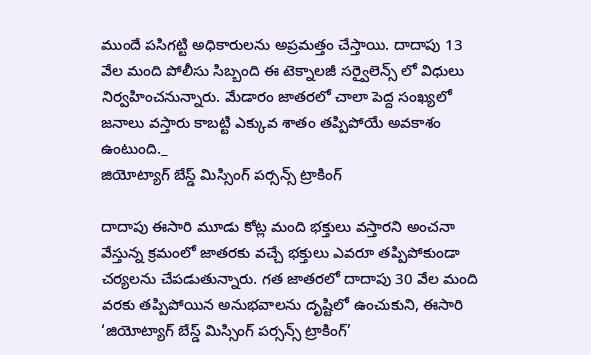ముందే పసిగట్టి అధికారులను అప్రమత్తం చేస్తాయి. దాదాపు 13 వేల మంది పోలీసు సిబ్బంది ఈ టెక్నాలజీ సర్వైలెన్స్ లో విధులు నిర్వహించనున్నారు. మేడారం జాతరలో చాలా పెద్ద సంఖ్యలో జనాలు వస్తారు కాబట్టి ఎక్కువ శాతం తప్పిపోయే అవకాశం ఉంటుంది._
జియోట్యాగ్ బేస్డ్ మిస్సింగ్ పర్సన్స్ ట్రాకింగ్

దాదాపు ఈసారి మూడు కోట్ల మంది భక్తులు వస్తారని అంచనా వేస్తున్న క్రమంలో జాతరకు వచ్చే భక్తులు ఎవరూ తప్పిపోకుండా చర్యలను చేపడుతున్నారు. గత జాతరలో దాదాపు 30 వేల మంది వరకు తప్పిపోయిన అనుభవాలను దృష్టిలో ఉంచుకుని, ఈసారి ‘జియోట్యాగ్ బేస్డ్ మిస్సింగ్ పర్సన్స్ ట్రాకింగ్’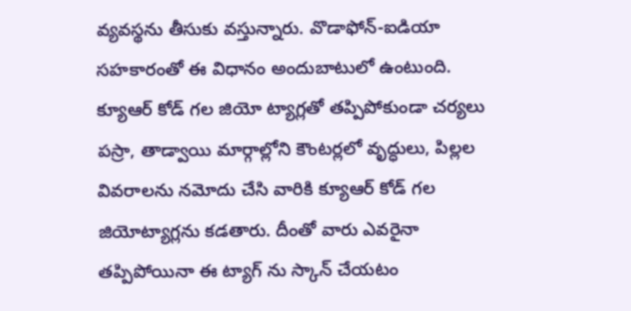వ్యవస్థను తీసుకు వస్తున్నారు. వొడాఫోన్-ఐడియా సహకారంతో ఈ విధానం అందుబాటులో ఉంటుంది.
క్యూఆర్ కోడ్ గల జియో ట్యాగ్లతో తప్పిపోకుండా చర్యలు
పస్రా, తాడ్వాయి మార్గాల్లోని కౌంటర్లలో వృద్ధులు, పిల్లల వివరాలను నమోదు చేసి వారికి క్యూఆర్ కోడ్ గల జియోట్యాగ్లను కడతారు. దీంతో వారు ఎవరైనా తప్పిపోయినా ఈ ట్యాగ్ ను స్కాన్ చేయటం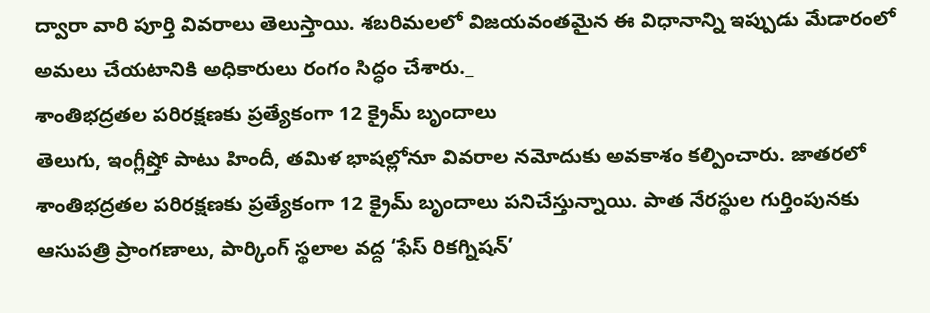ద్వారా వారి పూర్తి వివరాలు తెలుస్తాయి. శబరిమలలో విజయవంతమైన ఈ విధానాన్ని ఇప్పుడు మేడారంలో అమలు చేయటానికి అధికారులు రంగం సిద్ధం చేశారు._
శాంతిభద్రతల పరిరక్షణకు ప్రత్యేకంగా 12 క్రైమ్ బృందాలు
తెలుగు, ఇంగ్లీష్తో పాటు హిందీ, తమిళ భాషల్లోనూ వివరాల నమోదుకు అవకాశం కల్పించారు. జాతరలో శాంతిభద్రతల పరిరక్షణకు ప్రత్యేకంగా 12 క్రైమ్ బృందాలు పనిచేస్తున్నాయి. పాత నేరస్థుల గుర్తింపునకు ఆసుపత్రి ప్రాంగణాలు, పార్కింగ్ స్థలాల వద్ద ‘ఫేస్ రికగ్నిషన్’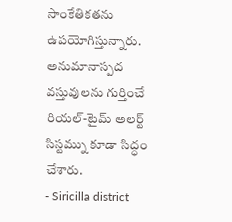సాంకేతికతను ఉపయోగిస్తున్నారు. అనుమానాస్పద వస్తువులను గుర్తించే రియల్-టైమ్ అలర్ట్ సిస్టమ్ను కూడా సిద్ధం చేశారు.
- Siricilla district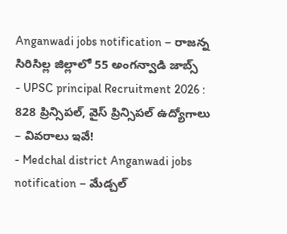Anganwadi jobs notification – రాజన్న సిరిసిల్ల జిల్లాలో 55 అంగన్వాడి జాబ్స్
- UPSC principal Recruitment 2026 : 828 ప్రిన్సిపల్, వైస్ ప్రిన్సిపల్ ఉద్యోగాలు – వివరాలు ఇవే!
- Medchal district Anganwadi jobs notification – మేడ్చల్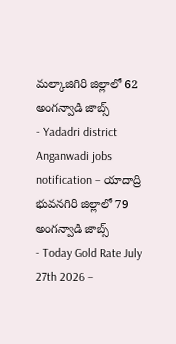మల్కాజిగిరి జిల్లాలో 62 అంగన్వాడి జాబ్స్
- Yadadri district Anganwadi jobs notification – యాదాద్రి భువనగిరి జిల్లాలో 79 అంగన్వాడి జాబ్స్
- Today Gold Rate July 27th 2026 –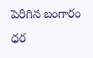పెరిగిన బంగారం ధర